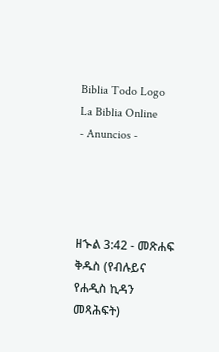Biblia Todo Logo
La Biblia Online
- Anuncios -




ዘኍል 3:42 - መጽሐፍ ቅዱስ (የብሉይና የሐዲስ ኪዳን መጻሕፍት)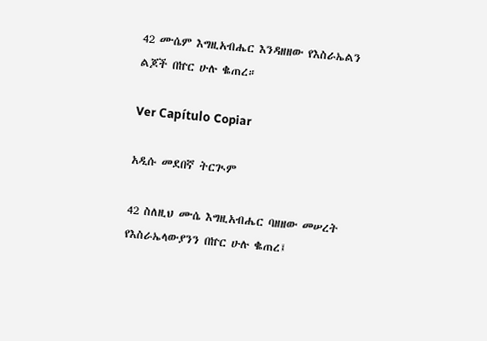42 ሙሴም እግዚአብሔር እንዳዘዘው የእስራኤልን ልጆች በኵር ሁሉ ቈጠረ።

Ver Capítulo Copiar

አዲሱ መደበኛ ትርጒም

42 ስለዚህ ሙሴ እግዚአብሔር ባዘዘው መሠረት የእስራኤላውያንን በኵር ሁሉ ቈጠረ፤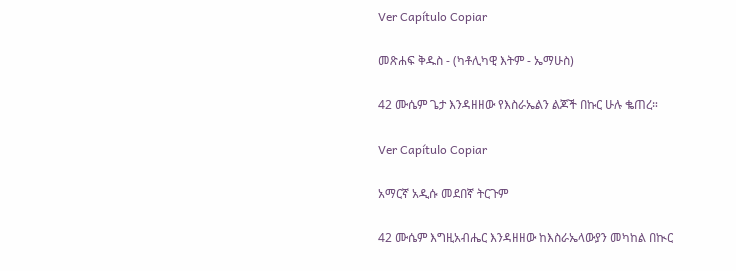Ver Capítulo Copiar

መጽሐፍ ቅዱስ - (ካቶሊካዊ እትም - ኤማሁስ)

42 ሙሴም ጌታ እንዳዘዘው የእስራኤልን ልጆች በኩር ሁሉ ቈጠረ።

Ver Capítulo Copiar

አማርኛ አዲሱ መደበኛ ትርጉም

42 ሙሴም እግዚአብሔር እንዳዘዘው ከእስራኤላውያን መካከል በኲር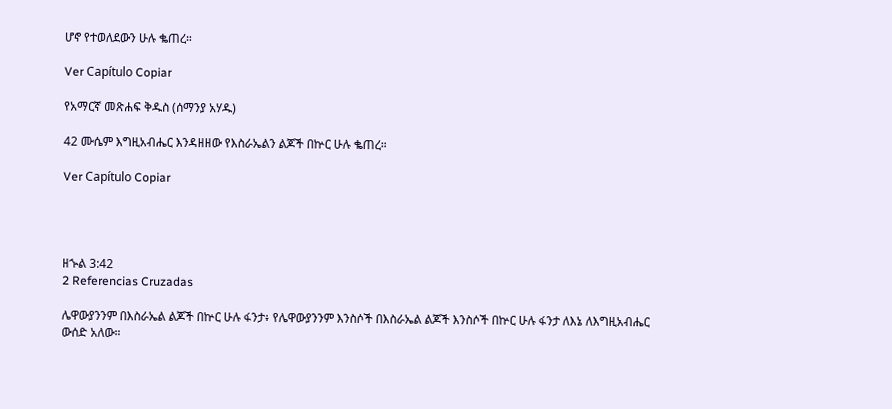ሆኖ የተወለደውን ሁሉ ቈጠረ።

Ver Capítulo Copiar

የአማርኛ መጽሐፍ ቅዱስ (ሰማንያ አሃዱ)

42 ሙሴም እግዚአብሔር እንዳዘዘው የእስራኤልን ልጆች በኵር ሁሉ ቈጠረ።

Ver Capítulo Copiar




ዘኍል 3:42
2 Referencias Cruzadas

ሌዋውያንንም በእስራኤል ልጆች በኵር ሁሉ ፋንታ፥ የሌዋውያንንም እንስሶች በእስራኤል ልጆች እንስሶች በኵር ሁሉ ፋንታ ለእኔ ለእግዚአብሔር ውሰድ አለው።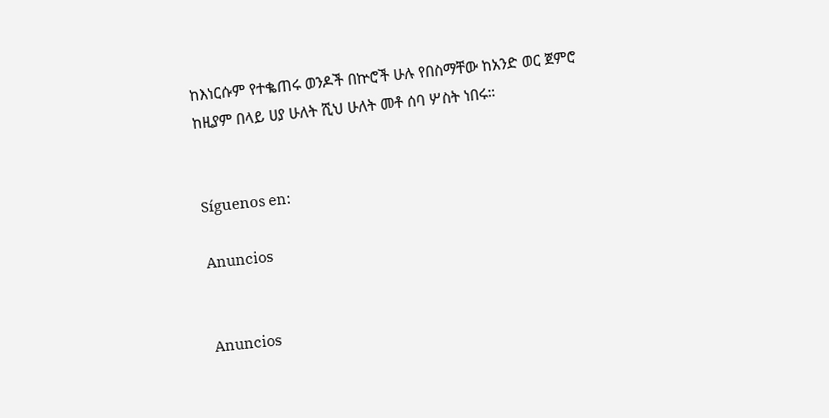ከእነርሱም የተቈጠሩ ወንዶች በኵሮች ሁሉ የበስማቸው ከአንድ ወር ጀምሮ ከዚያም በላይ ሀያ ሁለት ሺህ ሁለት መቶ ሰባ ሦስት ነበሩ።


Síguenos en:

Anuncios


Anuncios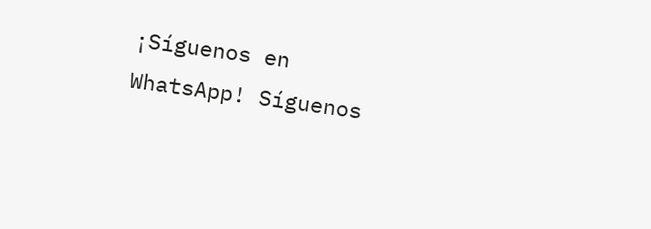¡Síguenos en WhatsApp! Síguenos